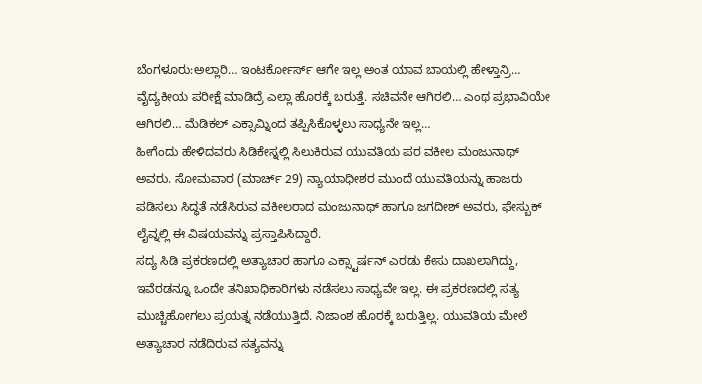ಬೆಂಗಳೂರು:ಅಲ್ಲಾರಿ… ಇಂಟರ್ಕೋರ್ಸ್ ಆಗೇ ಇಲ್ಲ ಅಂತ ಯಾವ ಬಾಯಲ್ಲಿ ಹೇಳ್ತಾನ್ರಿ… ವೈದ್ಯಕೀಯ ಪರೀಕ್ಷೆ ಮಾಡಿದ್ರೆ ಎಲ್ಲಾ ಹೊರಕ್ಕೆ ಬರುತ್ತೆ. ಸಚಿವನೇ ಆಗಿರಲಿ… ಎಂಥ ಪ್ರಭಾವಿಯೇ ಆಗಿರಲಿ… ಮೆಡಿಕಲ್ ಎಕ್ಸಾಮ್ನಿಂದ ತಪ್ಪಿಸಿಕೊಳ್ಳಲು ಸಾಧ್ಯನೇ ಇಲ್ಲ…
ಹೀಗೆಂದು ಹೇಳಿದವರು ಸಿಡಿಕೇಸ್ನಲ್ಲಿ ಸಿಲುಕಿರುವ ಯುವತಿಯ ಪರ ವಕೀಲ ಮಂಜುನಾಥ್ ಅವರು. ಸೋಮವಾರ (ಮಾರ್ಚ್ 29) ನ್ಯಾಯಾಧೀಶರ ಮುಂದೆ ಯುವತಿಯನ್ನು ಹಾಜರು ಪಡಿಸಲು ಸಿದ್ಧತೆ ನಡೆಸಿರುವ ವಕೀಲರಾದ ಮಂಜುನಾಥ್ ಹಾಗೂ ಜಗದೀಶ್ ಅವರು, ಫೇಸ್ಬುಕ್ ಲೈವ್ನಲ್ಲಿ ಈ ವಿಷಯವನ್ನು ಪ್ರಸ್ತಾಪಿಸಿದ್ದಾರೆ.
ಸದ್ಯ ಸಿಡಿ ಪ್ರಕರಣದಲ್ಲಿ ಅತ್ಯಾಚಾರ ಹಾಗೂ ಎಕ್ಸ್ಟಾರ್ಷನ್ ಎರಡು ಕೇಸು ದಾಖಲಾಗಿದ್ದು, ಇವೆರಡನ್ನೂ ಒಂದೇ ತನಿಖಾಧಿಕಾರಿಗಳು ನಡೆಸಲು ಸಾಧ್ಯವೇ ಇಲ್ಲ. ಈ ಪ್ರಕರಣದಲ್ಲಿ ಸತ್ಯ ಮುಚ್ಚಿಹೋಗಲು ಪ್ರಯತ್ನ ನಡೆಯುತ್ತಿದೆ. ನಿಜಾಂಶ ಹೊರಕ್ಕೆ ಬರುತ್ತಿಲ್ಲ. ಯುವತಿಯ ಮೇಲೆ ಅತ್ಯಾಚಾರ ನಡೆದಿರುವ ಸತ್ಯವನ್ನು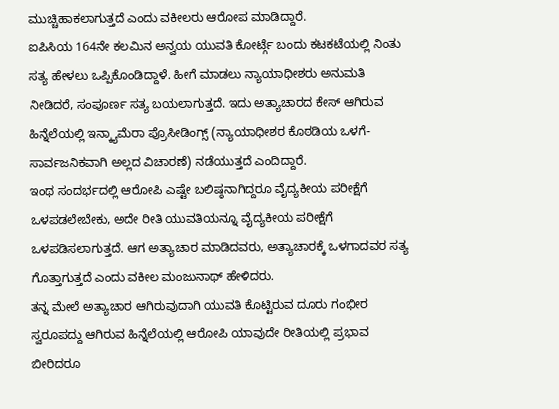ಮುಚ್ಚಿಹಾಕಲಾಗುತ್ತದೆ ಎಂದು ವಕೀಲರು ಆರೋಪ ಮಾಡಿದ್ದಾರೆ.
ಐಪಿಸಿಯ 164ನೇ ಕಲಮಿನ ಅನ್ವಯ ಯುವತಿ ಕೋರ್ಟ್ಗೆ ಬಂದು ಕಟಕಟೆಯಲ್ಲಿ ನಿಂತು ಸತ್ಯ ಹೇಳಲು ಒಪ್ಪಿಕೊಂಡಿದ್ದಾಳೆ. ಹೀಗೆ ಮಾಡಲು ನ್ಯಾಯಾಧೀಶರು ಅನುಮತಿ ನೀಡಿದರೆ, ಸಂಪೂರ್ಣ ಸತ್ಯ ಬಯಲಾಗುತ್ತದೆ. ಇದು ಅತ್ಯಾಚಾರದ ಕೇಸ್ ಆಗಿರುವ ಹಿನ್ನೆಲೆಯಲ್ಲಿ ಇನ್ಕ್ಯಾಮೆರಾ ಪ್ರೊಸೀಡಿಂಗ್ಸ್ (ನ್ಯಾಯಾಧೀಶರ ಕೊಠಡಿಯ ಒಳಗೆ- ಸಾರ್ವಜನಿಕವಾಗಿ ಅಲ್ಲದ ವಿಚಾರಣೆ) ನಡೆಯುತ್ತದೆ ಎಂದಿದ್ದಾರೆ.
ಇಂಥ ಸಂದರ್ಭದಲ್ಲಿ ಆರೋಪಿ ಎಷ್ಟೇ ಬಲಿಷ್ಠನಾಗಿದ್ದರೂ ವೈದ್ಯಕೀಯ ಪರೀಕ್ಷೆಗೆ ಒಳಪಡಲೇಬೇಕು, ಅದೇ ರೀತಿ ಯುವತಿಯನ್ನೂ ವೈದ್ಯಕೀಯ ಪರೀಕ್ಷೆಗೆ ಒಳಪಡಿಸಲಾಗುತ್ತದೆ. ಆಗ ಅತ್ಯಾಚಾರ ಮಾಡಿದವರು, ಅತ್ಯಾಚಾರಕ್ಕೆ ಒಳಗಾದವರ ಸತ್ಯ ಗೊತ್ತಾಗುತ್ತದೆ ಎಂದು ವಕೀಲ ಮಂಜುನಾಥ್ ಹೇಳಿದರು.
ತನ್ನ ಮೇಲೆ ಅತ್ಯಾಚಾರ ಆಗಿರುವುದಾಗಿ ಯುವತಿ ಕೊಟ್ಟಿರುವ ದೂರು ಗಂಭೀರ ಸ್ವರೂಪದ್ದು ಆಗಿರುವ ಹಿನ್ನೆಲೆಯಲ್ಲಿ ಆರೋಪಿ ಯಾವುದೇ ರೀತಿಯಲ್ಲಿ ಪ್ರಭಾವ ಬೀರಿದರೂ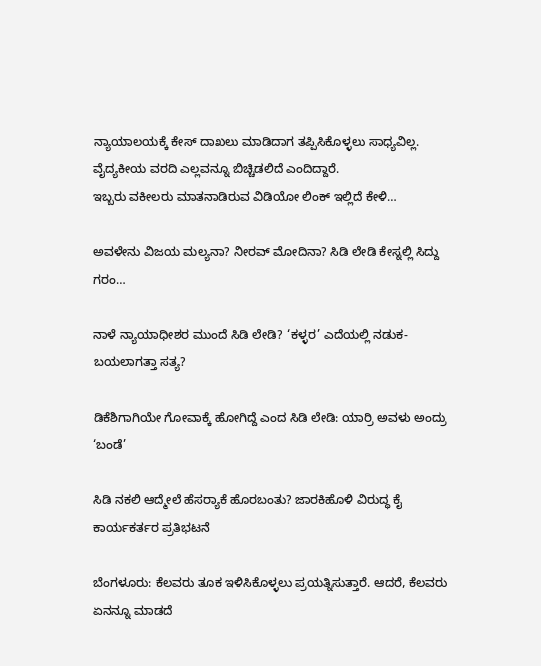ನ್ಯಾಯಾಲಯಕ್ಕೆ ಕೇಸ್ ದಾಖಲು ಮಾಡಿದಾಗ ತಪ್ಪಿಸಿಕೊಳ್ಳಲು ಸಾಧ್ಯವಿಲ್ಲ. ವೈದ್ಯಕೀಯ ವರದಿ ಎಲ್ಲವನ್ನೂ ಬಿಚ್ಚಿಡಲಿದೆ ಎಂದಿದ್ದಾರೆ.
ಇಬ್ಬರು ವಕೀಲರು ಮಾತನಾಡಿರುವ ವಿಡಿಯೋ ಲಿಂಕ್ ಇಲ್ಲಿದೆ ಕೇಳಿ…

ಅವಳೇನು ವಿಜಯ ಮಲ್ಯನಾ? ನೀರವ್ ಮೋದಿನಾ? ಸಿಡಿ ಲೇಡಿ ಕೇಸ್ನಲ್ಲಿ ಸಿದ್ದು ಗರಂ…

ನಾಳೆ ನ್ಯಾಯಾಧೀಶರ ಮುಂದೆ ಸಿಡಿ ಲೇಡಿ? ‘ಕಳ್ಳರ’ ಎದೆಯಲ್ಲಿ ನಡುಕ- ಬಯಲಾಗತ್ತಾ ಸತ್ಯ?

ಡಿಕೆಶಿಗಾಗಿಯೇ ಗೋವಾಕ್ಕೆ ಹೋಗಿದ್ದೆ ಎಂದ ಸಿಡಿ ಲೇಡಿ: ಯಾರ್ರಿ ಅವಳು ಅಂದ್ರು ‘ಬಂಡೆ’

ಸಿಡಿ ನಕಲಿ ಆದ್ಮೇಲೆ ಹೆಸರ‍್ಯಾಕೆ ಹೊರಬಂತು? ಜಾರಕಿಹೊಳಿ ವಿರುದ್ಧ ಕೈ ಕಾರ್ಯಕರ್ತರ ಪ್ರತಿಭಟನೆ

ಬೆಂಗಳೂರು: ಕೆಲವರು ತೂಕ ಇಳಿಸಿಕೊಳ್ಳಲು ಪ್ರಯತ್ನಿಸುತ್ತಾರೆ. ಆದರೆ, ಕೆಲವರು ಏನನ್ನೂ ಮಾಡದೆ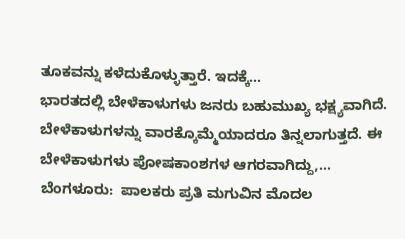ತೂಕವನ್ನು ಕಳೆದುಕೊಳ್ಳುತ್ತಾರೆ. ಇದಕ್ಕೆ…
ಭಾರತದಲ್ಲಿ ಬೇಳೆಕಾಳುಗಳು ಜನರು ಬಹುಮುಖ್ಯ ಭಕ್ಷ್ಯವಾಗಿದೆ. ಬೇಳೆಕಾಳುಗಳನ್ನು ವಾರಕ್ಕೊಮ್ಮೆಯಾದರೂ ತಿನ್ನಲಾಗುತ್ತದೆ. ಈ ಬೇಳೆಕಾಳುಗಳು ಪೋಷಕಾಂಶಗಳ ಆಗರವಾಗಿದ್ದು,…
ಬೆಂಗಳೂರು:  ಪಾಲಕರು ಪ್ರತಿ ಮಗುವಿನ ಮೊದಲ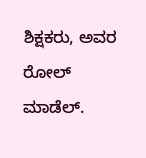ಶಿಕ್ಷಕರು, ಅವರ ರೋಲ್ ಮಾಡೆಲ್.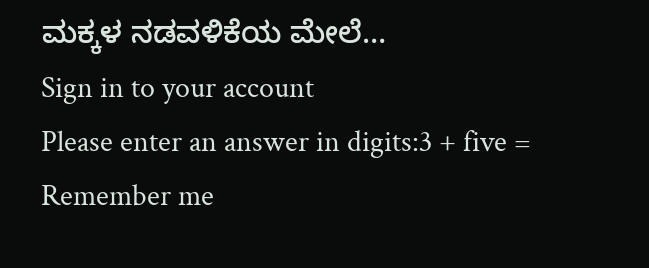ಮಕ್ಕಳ ನಡವಳಿಕೆಯ ಮೇಲೆ…
Sign in to your account
Please enter an answer in digits:3 + five =
Remember me